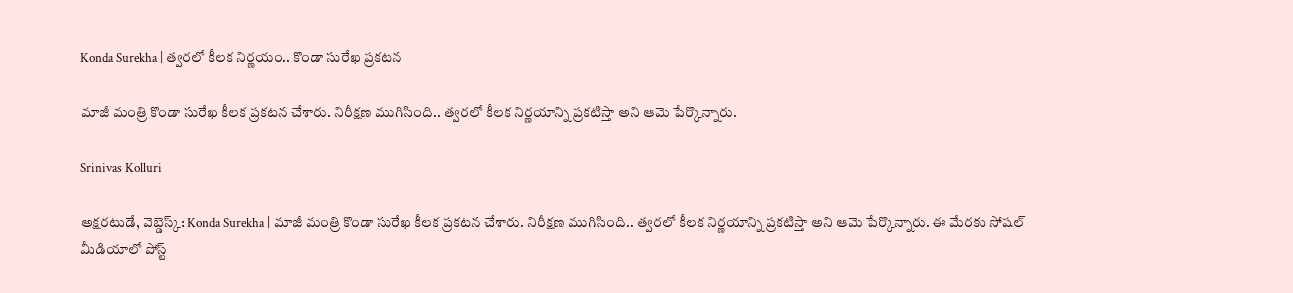Konda Surekha | త్వరలో కీలక నిర్ణయం.. కొండా సురేఖ ప్రకటన

మాజీ మంత్రి కొండా సురేఖ కీలక ప్రకటన చేశారు. నిరీక్షణ ముగిసింది.. త్వరలో కీలక నిర్ణయాన్ని ప్రకటిస్తా అని ఆమె పేర్కొన్నారు.

Srinivas Kolluri

అక్షరటుడే, వెబ్డెస్క్: Konda Surekha | మాజీ మంత్రి కొండా సురేఖ కీలక ప్రకటన చేశారు. నిరీక్షణ ముగిసింది.. త్వరలో కీలక నిర్ణయాన్ని ప్రకటిస్తా అని ఆమె పేర్కొన్నారు. ఈ మేరకు సోషల్ మీడియాలో పోస్ట్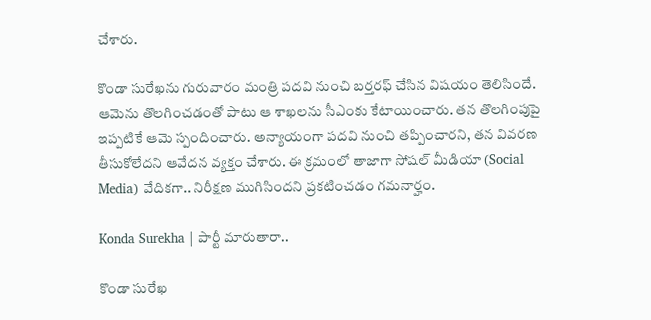చేశారు.

కొండా సురేఖను గురువారం మంత్రి పదవి నుంచి బర్తరఫ్ చేసిన విషయం తెలిసిందే. ఆమెను తొలగించడంతో పాటు ఆ శాఖలను సీఎంకు కేటాయించారు. తన తొలగింపుపై ఇప్పటికే ఆమె స్పందించారు. అన్యాయంగా పదవి నుంచి తప్పించారని, తన వివరణ తీసుకోలేదని ఆవేదన వ్యక్తం చేశారు. ఈ క్రమంలో తాజాగా సోషల్ మీడియా (Social Media) వేదికగా.. నిరీక్షణ ముగిసిందని ప్రకటించడం గమనార్హం.

Konda Surekha | పార్టీ మారుతారా..

కొండా సురేఖ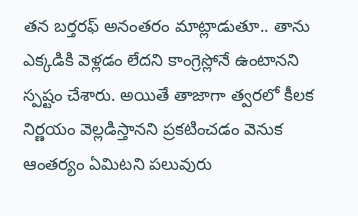తన బర్తరఫ్ అనంతరం మాట్లాడుతూ.. తాను ఎక్కడికి వెళ్లడం లేదని కాంగ్రెస్లోనే ఉంటానని స్పష్టం చేశారు. అయితే తాజాగా త్వరలో కీలక నిర్ణయం వెల్లడిస్తానని ప్రకటించడం వెనుక ఆంతర్యం ఏమిటని పలువురు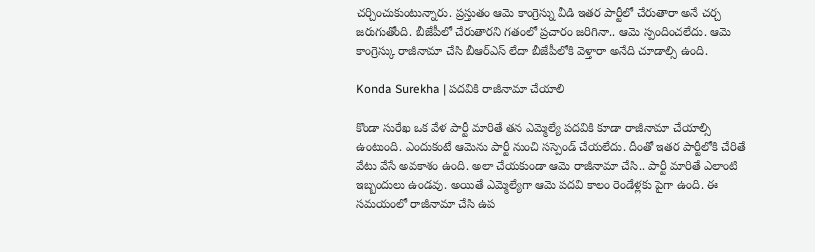చర్చించుకుంటున్నారు. ప్రస్తుతం ఆమె కాంగ్రెస్ను వీడి ఇతర పార్టీలో చేరుతారా అనే చర్చ జరుగుతోంది. బీజేపీలో చేరుతారని గతంలో ప్రచారం జరిగినా.. ఆమె స్పందించలేదు. ఆమె కాంగ్రెస్కు రాజీనామా చేసి బీఆర్ఎస్ లేదా బీజేపీలోకి వెళ్తారా అనేది చూడాల్సి ఉంది.

Konda Surekha | పదవికి రాజీనామా చేయాలి

కొండా సురేఖ ఒక వేళ పార్టీ మారితే తన ఎమ్మెల్యే పదవికి కూడా రాజీనామా చేయాల్సి ఉంటుంది. ఎందుకంటే ఆమెను పార్టీ నుంచి సస్పెండ్ చేయలేదు. దీంతో ఇతర పార్టీలోకి చేరితే వేటు వేసే అవకాశం ఉంది. అలా చేయకుండా ఆమె రాజీనామా చేసి.. పార్టీ మారితే ఎలాంటి ఇబ్బందులు ఉండవు. అయితే ఎమ్మెల్యేగా ఆమె పదవి కాలం రెండేళ్లకు పైగా ఉంది. ఈ సమయంలో రాజీనామా చేసి ఉప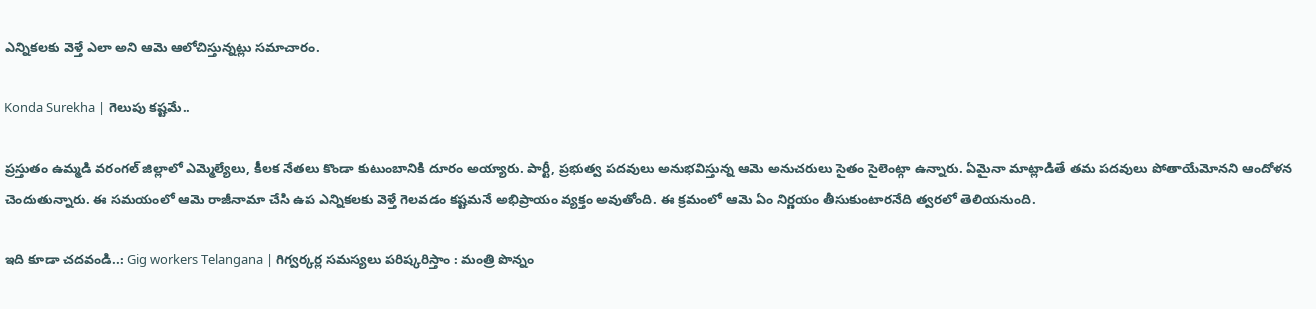ఎన్నికలకు వెళ్తే ఎలా అని ఆమె ఆలోచిస్తున్నట్లు సమాచారం.

Konda Surekha | గెలుపు కష్టమే..

ప్రస్తుతం ఉమ్మడి వరంగల్ జిల్లాలో ఎమ్మెల్యేలు, కీలక నేతలు కొండా కుటుంబానికి దూరం అయ్యారు. పార్టీ, ప్రభుత్వ పదవులు అనుభవిస్తున్న ఆమె అనుచరులు సైతం సైలెంట్గా ఉన్నారు. ఏమైనా మాట్లాడితే తమ పదవులు పోతాయేమోనని ఆందోళన చెందుతున్నారు. ఈ సమయంలో ఆమె రాజీనామా చేసి ఉప ఎన్నికలకు వెళ్తే గెలవడం కష్టమనే అభిప్రాయం వ్యక్తం అవుతోంది. ఈ క్రమంలో ఆమె ఏం నిర్ణయం తీసుకుంటారనేది త్వరలో తెలియనుంది.

ఇది కూడా చదవండి..: Gig workers Telangana | గిగ్వర్కర్ల సమస్యలు పరిష్కరిస్తాం : మంత్రి పొన్నం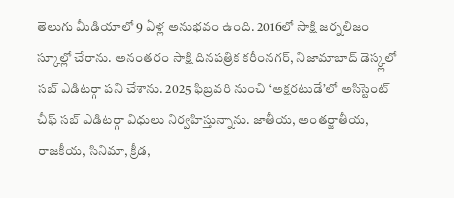తెలుగు మీడియాలో 9 ఏళ్ల అనుభవం ఉంది. 2016లో సాక్షి జర్నలిజం స్కూల్లో చేరాను. అనంతరం సాక్షి దినపత్రిక కరీంనగర్, నిజామాబాద్ డెస్క్లలో సబ్ ఎడిటర్గా పని చేశాను. 2025 ఫిబ్రవరి నుంచి ‘అక్షరటుడే’లో అసిస్టెంట్ చీఫ్ సబ్ ఎడిటర్గా విధులు నిర్వహిస్తున్నాను. జాతీయ, అంతర్జాతీయ, రాజకీయ, సినిమా, క్రీడ,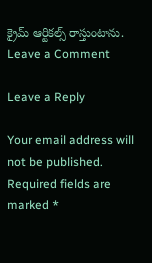క్రైమ్ ఆర్టికల్స్ రాస్తుంటాను.
Leave a Comment

Leave a Reply

Your email address will not be published. Required fields are marked *